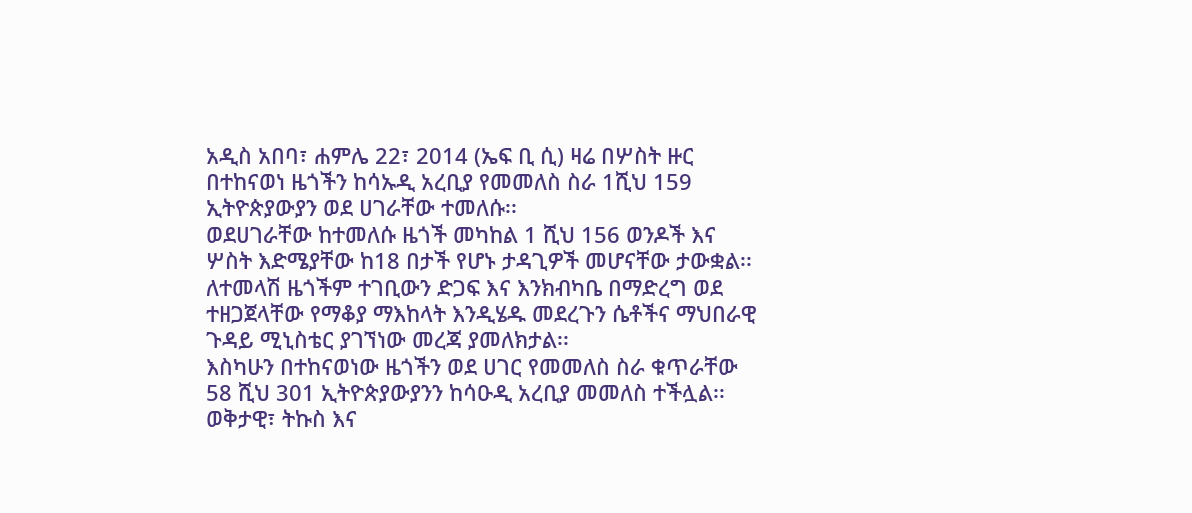አዲስ አበባ፣ ሐምሌ 22፣ 2014 (ኤፍ ቢ ሲ) ዛሬ በሦስት ዙር በተከናወነ ዜጎችን ከሳኡዲ አረቢያ የመመለስ ስራ 1ሺህ 159 ኢትዮጵያውያን ወደ ሀገራቸው ተመለሱ፡፡
ወደሀገራቸው ከተመለሱ ዜጎች መካከል 1 ሺህ 156 ወንዶች እና ሦስት እድሜያቸው ከ18 በታች የሆኑ ታዳጊዎች መሆናቸው ታውቋል፡፡
ለተመላሽ ዜጎችም ተገቢውን ድጋፍ እና እንክብካቤ በማድረግ ወደ ተዘጋጀላቸው የማቆያ ማእከላት እንዲሄዱ መደረጉን ሴቶችና ማህበራዊ ጉዳይ ሚኒስቴር ያገኘነው መረጃ ያመለክታል፡፡
እስካሁን በተከናወነው ዜጎችን ወደ ሀገር የመመለስ ስራ ቁጥራቸው 58 ሺህ 301 ኢትዮጵያውያንን ከሳዑዲ አረቢያ መመለስ ተችሏል፡፡
ወቅታዊ፣ ትኩስ እና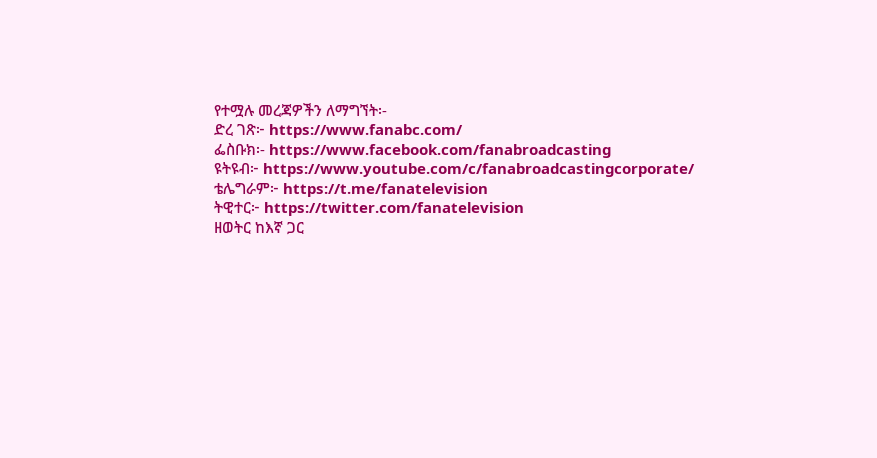የተሟሉ መረጃዎችን ለማግኘት፡-
ድረ ገጽ፦ https://www.fanabc.com/
ፌስቡክ፡- https://www.facebook.com/fanabroadcasting
ዩትዩብ፦ https://www.youtube.com/c/fanabroadcastingcorporate/
ቴሌግራም፦ https://t.me/fanatelevision
ትዊተር፦ https://twitter.com/fanatelevision
ዘወትር ከእኛ ጋር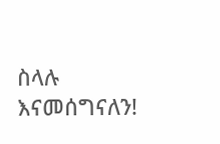ስላሉ እናመሰግናለን!